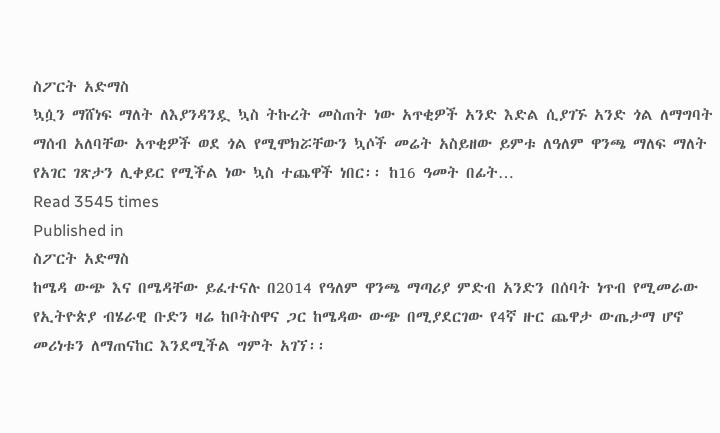ስፖርት አድማስ
ኳሷን ማሸነፍ ማለት ለእያንዳንዷ ኳስ ትኩረት መስጠት ነው አጥቂዎች አንድ እድል ሲያገኙ አንድ ጎል ለማግባት ማሰብ አለባቸው አጥቂዎች ወደ ጎል የሚሞክሯቸውን ኳሶች መሬት አስይዘው ይምቱ ለዓለም ዋንጫ ማለፍ ማለት የአገር ገጽታን ሊቀይር የሚችል ነው ኳስ ተጨዋች ነበር፡፡ ከ16 ዓመት በፊት…
Read 3545 times
Published in
ስፖርት አድማስ
ከሜዳ ውጭ እና በሜዳቸው ይፈተናሉ በ2014 የዓለም ዋንጫ ማጣሪያ ምድብ አንድን በሰባት ነጥብ የሚመራው የኢትዮጵያ ብሄራዊ ቡድን ዛሬ ከቦትስዋና ጋር ከሜዳው ውጭ በሚያደርገው የ4ኛ ዙር ጨዋታ ውጤታማ ሆኖ መሪነቱን ለማጠናከር እንደሚችል ግምት አገኘ፡፡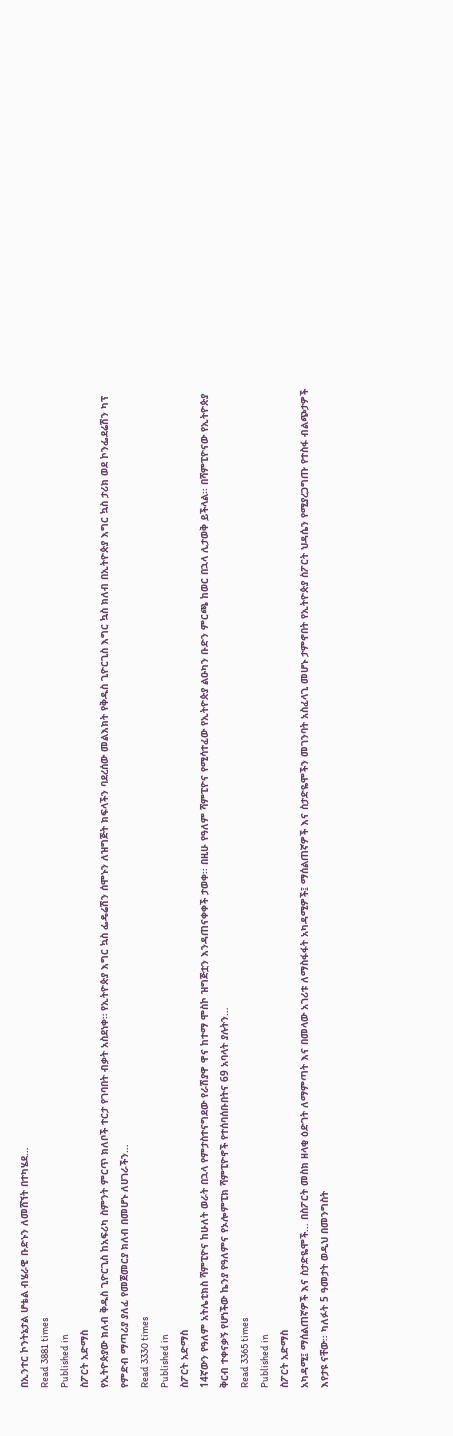በኢንተር ኮንትኔታል ሆቴል ብሄራዊ ቡድኑን ለመሸኘት በተካሄደ…
Read 3881 times
Published in
ስፖርት አድማስ
የኢትዮጵያው ክለብ ቅዱስ ጊዮርጊስ ከአፍሪካ ስምንት ምርጥ ክለቦች ተርታ የገባበት ብቃት አስደነቀ። የኢትዮጵያ እግር ኳስ ፌዴሬሽን ሰሞኑን ለዝግጅት ክፍላችን ባደረሰው መልእክት የቅዱስ ጊዮርጊስ እግር ኳስ ክለብ በኢትዮጵያ እግር ኳስ ታሪክ ወደ ኮንፌደሬሽን ካፕ የምድብ ማጣሪያ ያለፈ የመጀመርያ ክለብ በመሆኑ ለሀገራችን…
Read 3330 times
Published in
ስፖርት አድማስ
14ኛውን የዓለም አትሌቲክስ ሻምፒዮና ከሁለት ወራት በኋላ የምታስተናግደው የራሽያዋ ዋና ከተማ ሞስኮ ዝግጅቷን እንዳጠናቀቀች ታወቀ፡፡ በዚሁ የዓለም ሻምፒዮና የሚሳተፈው የኢትዮጵያ ልዑካን ቡድን ምርጫ ከወር በኋላ ሊታወቅ ይችላል፡፡ በሻምፒዮናው የኢትዮጵያ ቅርብ ተቀናቃኝ የሆነችው ኬንያ የዓለምና የኦሎምፒክ ሻምፒዮኖች የተሰባሰቡበትና 69 አባላት ያሉትን…
Read 3365 times
Published in
ስፖርት አድማስ
አካዳሚ፤ ማሰልጠኛዎች እና ስታድዬሞች… በስፖርት መስክ ዘላቂ ዕድገት ለማምጣት እና በመላው አገሪቱ ለማስፋፋት አካዳሚዎች፤ ማሰልጠኛዎች እና ስታድዬሞችን መገንባት አስፈላጊ መሆኑ ታምኖበት የኢትዮጵያ ስፖርት ህዳሴን የሚያረጋግጡ የተስፋ ብልጭታዎች እየታዩ ናቸው፡፡ ካለፉት 5 ዓመታት ወዲህ በመንግስት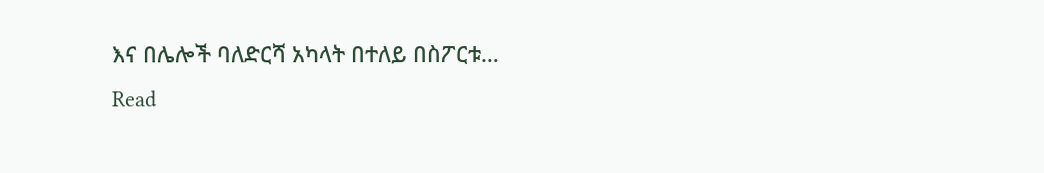እና በሌሎች ባለድርሻ አካላት በተለይ በስፖርቱ…
Read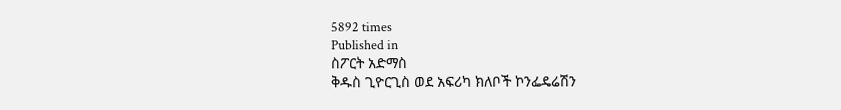5892 times
Published in
ስፖርት አድማስ
ቅዱስ ጊዮርጊስ ወደ አፍሪካ ክለቦች ኮንፌዴሬሽን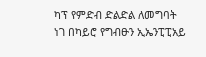ካፕ የምድብ ድልድል ለመግባት ነገ በካይሮ የግብፁን ኢኤንፒፒአይ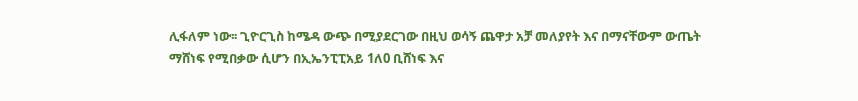ሊፋለም ነው፡፡ ጊዮርጊስ ከሜዳ ውጭ በሚያደርገው በዚህ ወሳኝ ጨዋታ አቻ መለያየት እና በማናቸውም ውጤት ማሸነፍ የሚበቃው ሲሆን በኢኤንፒፒአይ 1ለ0 ቢሸነፍ እና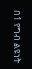በ1 የግብ ልዩነት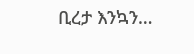ቢረታ እንኳን…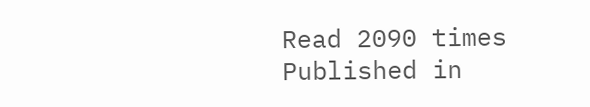Read 2090 times
Published in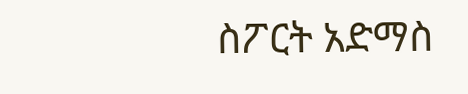ስፖርት አድማስ